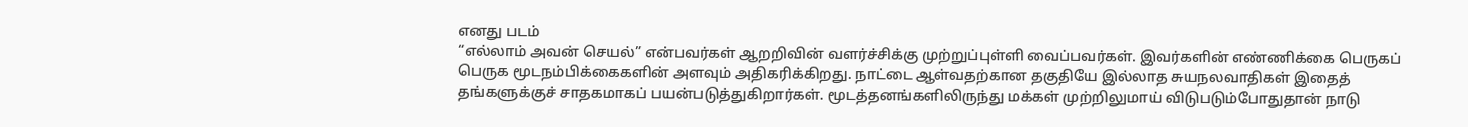எனது படம்
“எல்லாம் அவன் செயல்” என்பவர்கள் ஆறறிவின் வளர்ச்சிக்கு முற்றுப்புள்ளி வைப்பவர்கள். இவர்களின் எண்ணிக்கை பெருகப் பெருக மூடநம்பிக்கைகளின் அளவும் அதிகரிக்கிறது. நாட்டை ஆள்வதற்கான தகுதியே இல்லாத சுயநலவாதிகள் இதைத் தங்களுக்குச் சாதகமாகப் பயன்படுத்துகிறார்கள். மூடத்தனங்களிலிருந்து மக்கள் முற்றிலுமாய் விடுபடும்போதுதான் நாடு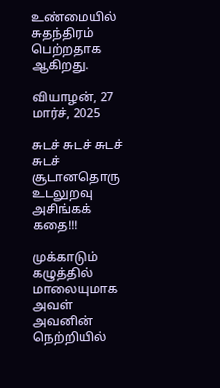உண்மையில் சுதந்திரம் பெற்றதாக ஆகிறது.

வியாழன், 27 மார்ச், 2025

சுடச் சுடச் சுடச் சுடச் சூடானதொரு உடலுறவு அசிங்கக் கதை!!!

முக்காடும் கழுத்தில் மாலையுமாக அவள் அவனின் நெற்றியில்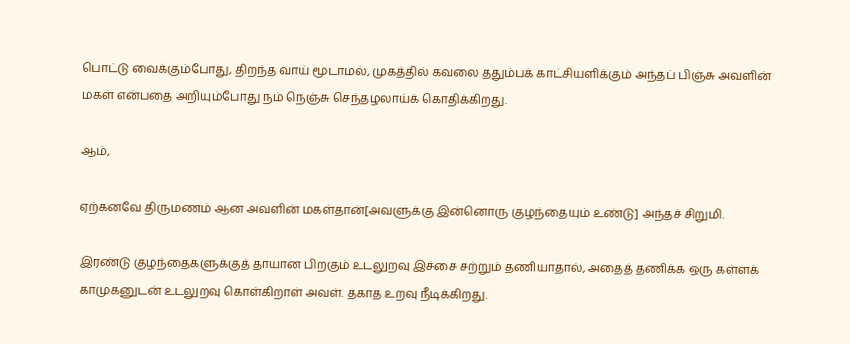பொட்டு வைக்கும்போது, திறந்த வாய் மூடாமல், முகத்தில் கவலை ததும்பக் காட்சியளிக்கும் அந்தப் பிஞ்சு அவளின் மகள் என்பதை அறியும்போது நம் நெஞ்சு செந்தழலாய்க் கொதிக்கிறது.

ஆம்,

ஏற்கனவே திருமணம் ஆன அவளின் மகள்தான்[அவளுக்கு இன்னொரு குழந்தையும் உண்டு] அந்தச் சிறுமி.

இரண்டு குழந்தைகளுக்குத் தாயான பிறகும் உடலுறவு இச்சை சற்றும் தணியாதால், அதைத் தணிக்க ஒரு கள்ளக் காமுகனுடன் உடலுறவு கொள்கிறாள் அவள். தகாத உறவு நீடிக்கிறது.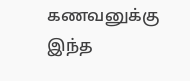கணவனுக்கு இந்த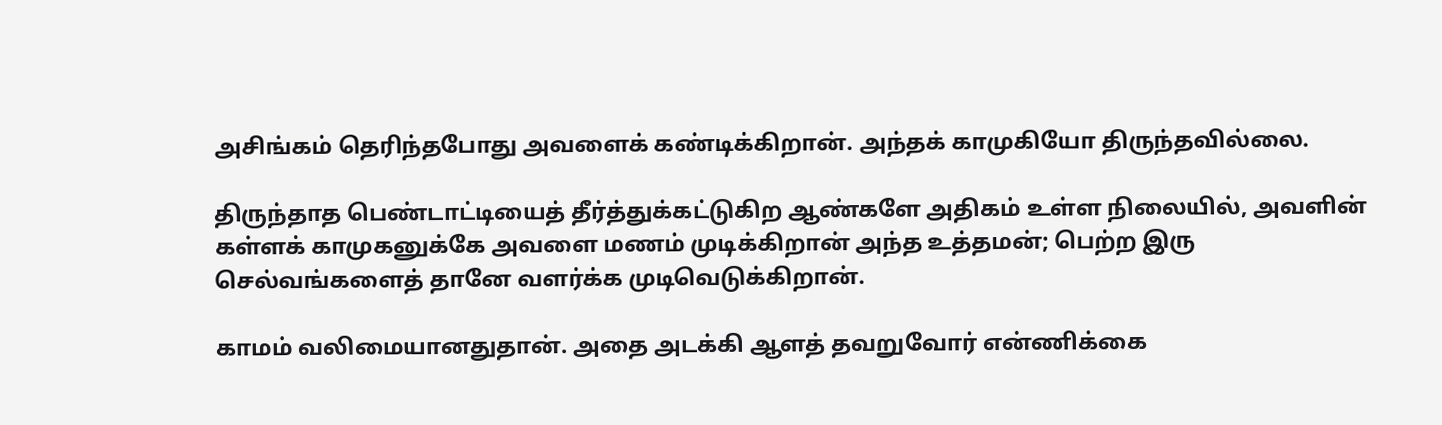அசிங்கம் தெரிந்தபோது அவளைக் கண்டிக்கிறான். அந்தக் காமுகியோ திருந்தவில்லை.

திருந்தாத பெண்டாட்டியைத் தீர்த்துக்கட்டுகிற ஆண்களே அதிகம் உள்ள நிலையில், அவளின் கள்ளக் காமுகனுக்கே அவளை மணம் முடிக்கிறான் அந்த உத்தமன்; பெற்ற இரு செல்வங்களைத் தானே வளர்க்க முடிவெடுக்கிறான்.

காமம் வலிமையானதுதான். அதை அடக்கி ஆளத் தவறுவோர் என்ணிக்கை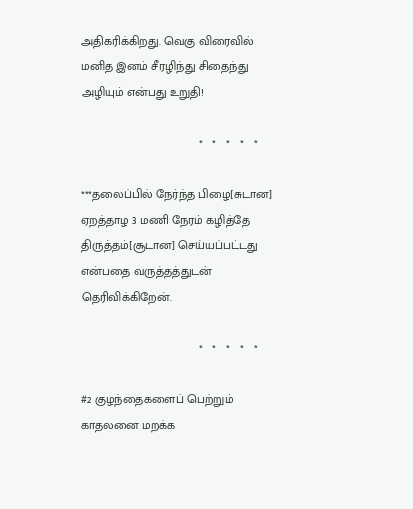அதிகரிக்கிறது. வெகு விரைவில் மனித இனம் சீரழிந்து சிதைந்து அழியும் என்பது உறுதி!

                                   *   *   *   *   *

***தலைப்பில் நேர்ந்த பிழை[சுடான] ஏறத்தாழ 3 மணி நேரம் கழித்தே திருத்தம்[சூடான] செய்யப்பட்டது என்பதை வருத்தத்துடன் தெரிவிக்கிறேன்.

                                   *   *   *   *   *

#2 குழந்தைகளைப் பெற்றும் காதலனை மறக்க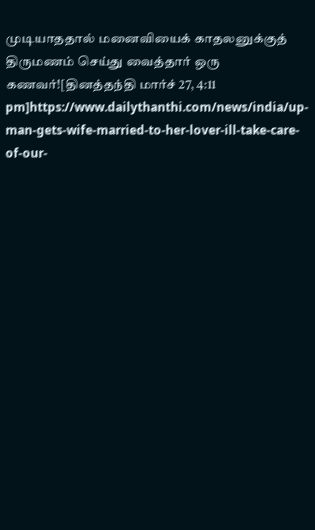முடியாததால் மனைவியைக் காதலனுக்குத் திருமணம் செய்து வைத்தார் ஒரு கணவர்![தினத்தந்தி மார்ச் 27, 4:11 pm]https://www.dailythanthi.com/news/india/up-man-gets-wife-married-to-her-lover-ill-take-care-of-our-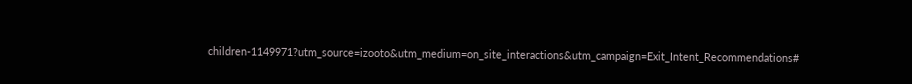children-1149971?utm_source=izooto&utm_medium=on_site_interactions&utm_campaign=Exit_Intent_Recommendations#